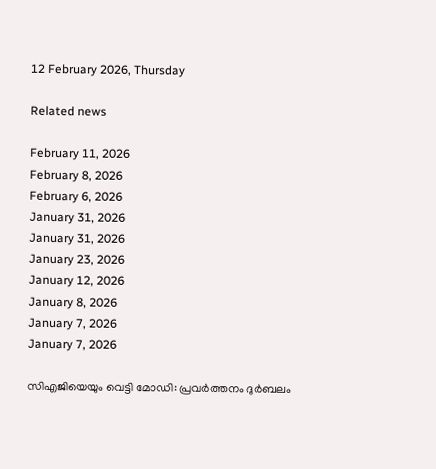12 February 2026, Thursday

Related news

February 11, 2026
February 8, 2026
February 6, 2026
January 31, 2026
January 31, 2026
January 23, 2026
January 12, 2026
January 8, 2026
January 7, 2026
January 7, 2026

സിഎജിയെയും വെട്ടി മോഡി: പ്രവര്‍ത്തനം ദുര്‍ബലം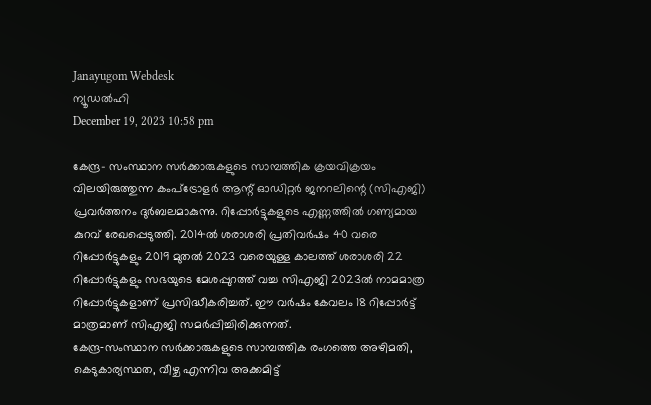Janayugom Webdesk
ന്യൂഡല്‍ഹി
December 19, 2023 10:58 pm

കേന്ദ്ര- സംസ്ഥാന സര്‍ക്കാരുകളുടെ സാമ്പത്തിക ക്രയവിക്രയം വിലയിരുത്തുന്ന കംപ്ട്രോളര്‍ ആന്റ് ഓഡിറ്റര്‍ ജനറലിന്റെ (സിഎജി) പ്രവര്‍ത്തനം ദുര്‍ബലമാകുന്നു. റിപ്പോര്‍ട്ടുകളുടെ എണ്ണത്തില്‍ ഗണ്യമായ കുറവ് രേഖപ്പെടുത്തി. 2014ല്‍ ശരാശരി പ്രതിവര്‍ഷം 40 വരെ റിപ്പോര്‍ട്ടുകളും 2019 മുതല്‍ 2023 വരെയുള്ള കാലത്ത് ശരാശരി 22 റിപ്പോര്‍ട്ടുകളും സഭയുടെ മേശപ്പുറത്ത് വച്ച സിഎജി 2023ല്‍ നാമമാത്ര റിപ്പോര്‍ട്ടുകളാണ് പ്രസിദ്ധീകരിച്ചത്. ഈ വര്‍ഷം കേവലം 18 റിപ്പോര്‍ട്ട് മാത്രമാണ് സിഎജി സമര്‍പ്പിച്ചിരിക്കുന്നത്.
കേന്ദ്ര‑സംസ്ഥാന സര്‍ക്കാരുകളുടെ സാമ്പത്തിക രംഗത്തെ അഴിമതി, കെടുകാര്യസ്ഥത, വീഴ്ച എന്നിവ അക്കമിട്ട്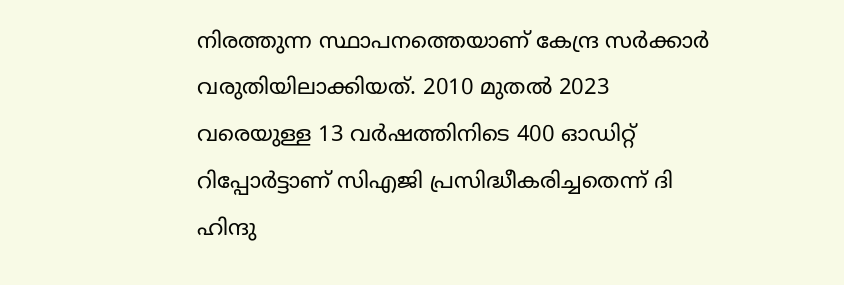നിരത്തുന്ന സ്ഥാപനത്തെയാണ് കേന്ദ്ര സര്‍ക്കാര്‍ വരുതിയിലാക്കിയത്. 2010 മുതല്‍ 2023 വരെയുള്ള 13 വര്‍ഷത്തിനിടെ 400 ഓഡിറ്റ് റിപ്പോര്‍ട്ടാണ് സിഎജി പ്രസിദ്ധീകരിച്ചതെന്ന് ദി ഹിന്ദു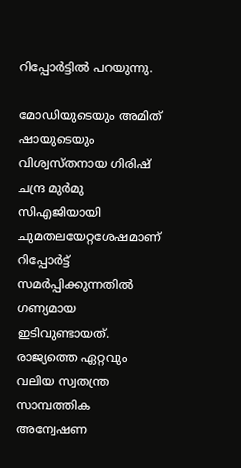റിപ്പോര്‍ട്ടില്‍ പറയുന്നു.

മോഡിയുടെയും അമിത് ഷായുടെയും വിശ്വസ്തനായ ഗിരിഷ് ചന്ദ്ര മുര്‍മു സിഎജിയായി ചുമതലയേറ്റശേഷമാണ് റിപ്പോര്‍ട്ട് സമര്‍പ്പിക്കുന്നതില്‍ ഗണ്യമായ ഇടിവുണ്ടായത്. രാജ്യത്തെ ഏറ്റവും വലിയ സ്വതന്ത്ര സാമ്പത്തിക അന്വേഷണ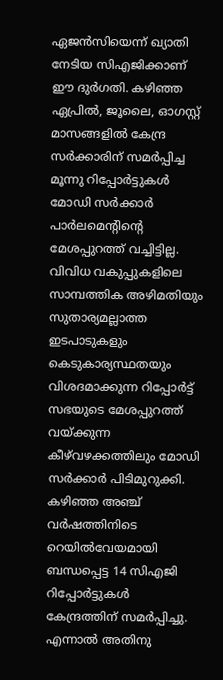ഏജന്‍സിയെന്ന് ഖ്യാതി നേടിയ സിഎജിക്കാണ് ഈ ദുര്‍ഗതി. കഴിഞ്ഞ ഏപ്രില്‍, ജൂലൈ, ഓഗസ്റ്റ് മാസങ്ങളില്‍ കേന്ദ്ര സര്‍ക്കാരിന് സമര്‍പ്പിച്ച മൂന്നു റിപ്പോര്‍ട്ടുകള്‍ മോഡി സര്‍ക്കാര്‍ പാര്‍ലമെന്റിന്റെ മേശപ്പുറത്ത് വച്ചിട്ടില്ല. വിവിധ വകുപ്പുകളിലെ സാമ്പത്തിക അഴിമതിയും സുതാര്യമല്ലാത്ത ഇടപാടുകളും കെടുകാര്യസ്ഥതയും വിശദമാക്കുന്ന റിപ്പോര്‍ട്ട് സഭയുടെ മേശപ്പുറത്ത് വയ്ക്കുന്ന കീഴ്‌വഴക്കത്തിലും മോഡി സര്‍ക്കാര്‍ പിടിമുറുക്കി. കഴിഞ്ഞ അഞ്ച് വര്‍ഷത്തിനിടെ റെയില്‍വേയമായി ബന്ധപ്പെട്ട 14 സിഎജി റിപ്പോര്‍ട്ടുകള്‍ കേന്ദ്രത്തിന് സമര്‍പ്പിച്ചു. എന്നാല്‍ അതിനു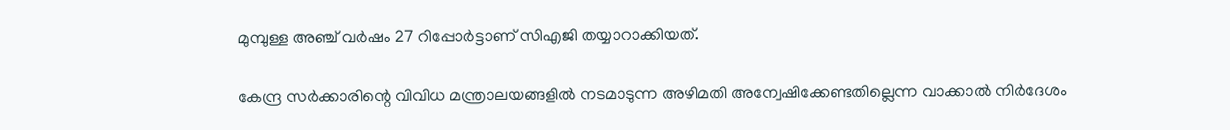മുമ്പുള്ള അഞ്ച് വര്‍ഷം 27 റിപ്പോര്‍ട്ടാണ് സിഎജി തയ്യാറാക്കിയത്.

കേന്ദ്ര സര്‍ക്കാരിന്റെ വിവിധ മന്ത്രാലയങ്ങളില്‍ നടമാടുന്ന അഴിമതി അന്വേഷിക്കേണ്ടതില്ലെന്ന വാക്കാല്‍ നിര്‍ദേശം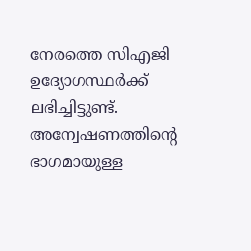നേരത്തെ സിഎജി ഉദ്യോഗസ്ഥര്‍ക്ക് ലഭിച്ചിട്ടുണ്ട്. അന്വേഷണത്തിന്റെ ഭാഗമായുള്ള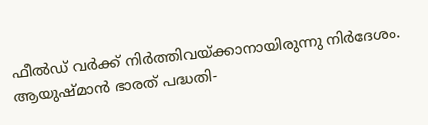ഫീല്‍ഡ് വര്‍ക്ക് നിര്‍ത്തിവയ്ക്കാനായിരുന്നു നിര്‍ദേശം. ആയുഷ്മാന്‍ ഭാരത് പദ്ധതി-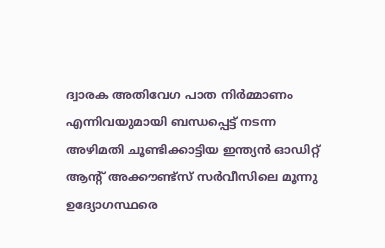ദ്വാരക അതിവേഗ പാത നിര്‍മ്മാണം എന്നിവയുമായി ബന്ധപ്പെട്ട് നടന്ന അഴിമതി ചൂണ്ടിക്കാട്ടിയ ഇന്ത്യന്‍ ഓഡിറ്റ് ആന്റ് അക്കൗണ്ട്സ് സര്‍വീസിലെ മൂന്നു ഉദ്യോഗസ്ഥരെ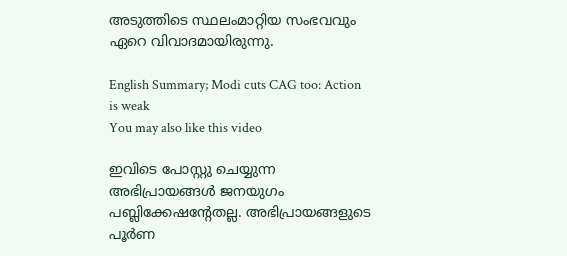അടുത്തിടെ സ്ഥലംമാറ്റിയ സംഭവവും ഏറെ വിവാദമായിരുന്നു.

English Summary; Modi cuts CAG too: Action is weak
You may also like this video

ഇവിടെ പോസ്റ്റു ചെയ്യുന്ന അഭിപ്രായങ്ങള്‍ ജനയുഗം പബ്ലിക്കേഷന്റേതല്ല. അഭിപ്രായങ്ങളുടെ പൂര്‍ണ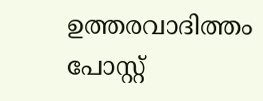ഉത്തരവാദിത്തം പോസ്റ്റ്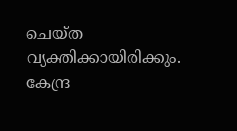ചെയ്ത വ്യക്തിക്കായിരിക്കും. കേന്ദ്ര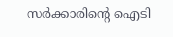സര്‍ക്കാരിന്റെ ഐടി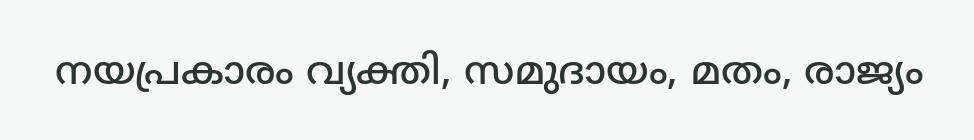നയപ്രകാരം വ്യക്തി, സമുദായം, മതം, രാജ്യം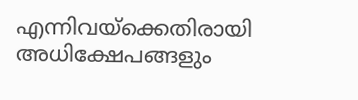എന്നിവയ്‌ക്കെതിരായി അധിക്ഷേപങ്ങളും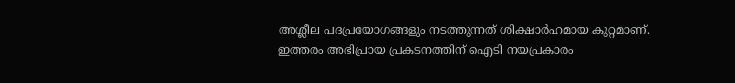അശ്ലീല പദപ്രയോഗങ്ങളും നടത്തുന്നത് ശിക്ഷാര്‍ഹമായ കുറ്റമാണ്. ഇത്തരം അഭിപ്രായ പ്രകടനത്തിന് ഐടി നയപ്രകാരം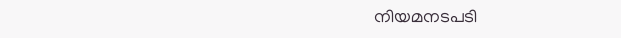നിയമനടപടി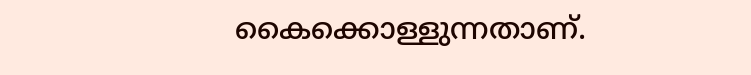കൈക്കൊള്ളുന്നതാണ്.